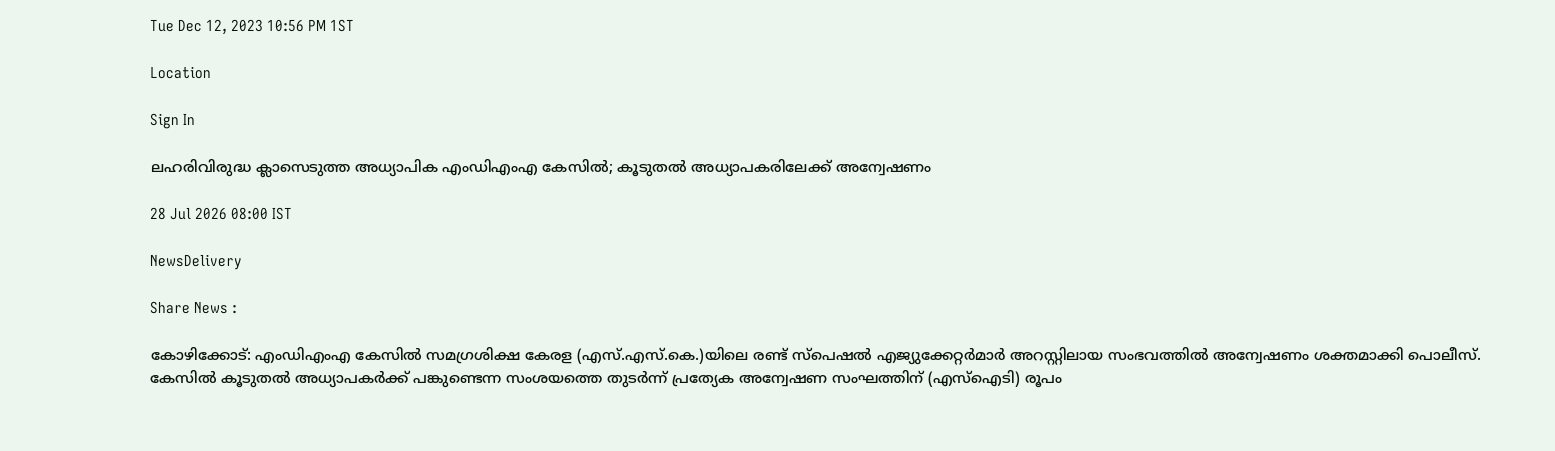Tue Dec 12, 2023 10:56 PM 1ST

Location

Sign In

ലഹരിവിരുദ്ധ ക്ലാസെടുത്ത അധ്യാപിക എംഡിഎംഎ കേസിൽ; കൂടുതൽ അധ്യാപകരിലേക്ക് അന്വേഷണം

28 Jul 2026 08:00 IST

NewsDelivery

Share News :

കോഴിക്കോട്: എംഡിഎംഎ കേസിൽ സമഗ്രശിക്ഷ കേരള (എസ്.എസ്.കെ.)യിലെ രണ്ട് സ്പെഷൽ എജ്യുക്കേറ്റർമാർ അറസ്റ്റിലായ സംഭവത്തിൽ അന്വേഷണം ശക്തമാക്കി പൊലീസ്. കേസിൽ കൂടുതൽ അധ്യാപകർക്ക് പങ്കുണ്ടെന്ന സംശയത്തെ തുടർന്ന് പ്രത്യേക അന്വേഷണ സംഘത്തിന് (എസ്‌ഐടി) രൂപം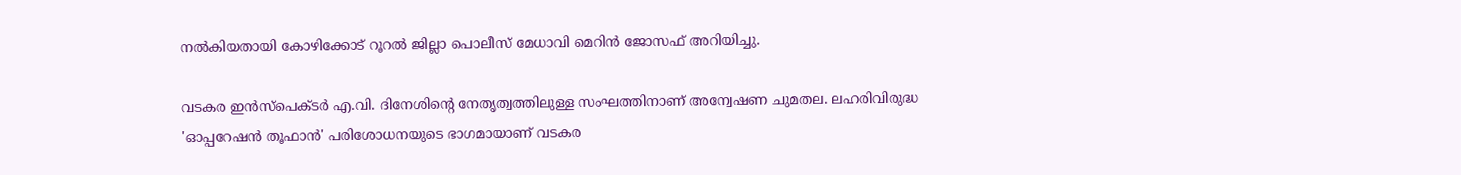നൽകിയതായി കോഴിക്കോട് റൂറൽ ജില്ലാ പൊലീസ് മേധാവി മെറിൻ ജോസഫ് അറിയിച്ചു.

വടകര ഇൻസ്പെക്ടർ എ.വി. ദിനേശിന്റെ നേതൃത്വത്തിലുള്ള സംഘത്തിനാണ് അന്വേഷണ ചുമതല. ലഹരിവിരുദ്ധ 'ഓപ്പറേഷൻ തൂഫാൻ' പരിശോധനയുടെ ഭാഗമായാണ് വടകര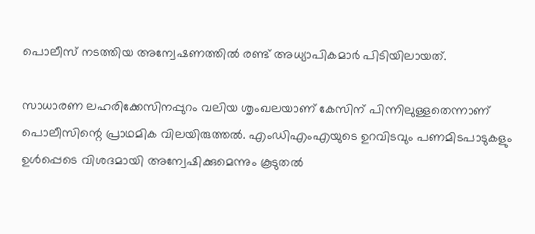പൊലീസ് നടത്തിയ അന്വേഷണത്തിൽ രണ്ട് അധ്യാപികമാർ പിടിയിലായത്.

സാധാരണ ലഹരിക്കേസിനപ്പുറം വലിയ ശൃംഖലയാണ് കേസിന് പിന്നിലുള്ളതെന്നാണ് പൊലീസിന്റെ പ്രാഥമിക വിലയിരുത്തൽ. എംഡിഎംഎയുടെ ഉറവിടവും പണമിടപാടുകളും ഉൾപ്പെടെ വിശദമായി അന്വേഷിക്കുമെന്നും കൂടുതൽ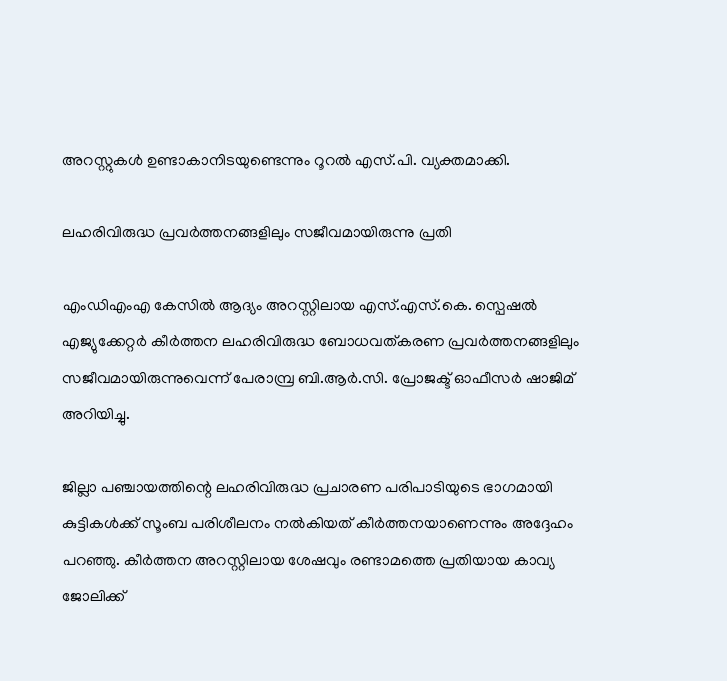അറസ്റ്റുകൾ ഉണ്ടാകാനിടയുണ്ടെന്നും റൂറൽ എസ്.പി. വ്യക്തമാക്കി.

ലഹരിവിരുദ്ധ പ്രവർത്തനങ്ങളിലും സജീവമായിരുന്നു പ്രതി

എംഡിഎംഎ കേസിൽ ആദ്യം അറസ്റ്റിലായ എസ്.എസ്.കെ. സ്പെഷൽ എജ്യുക്കേറ്റർ കീർത്തന ലഹരിവിരുദ്ധ ബോധവത്കരണ പ്രവർത്തനങ്ങളിലും സജീവമായിരുന്നുവെന്ന് പേരാമ്പ്ര ബി.ആർ.സി. പ്രോജക്ട് ഓഫീസർ ഷാജിമ് അറിയിച്ചു.

ജില്ലാ പഞ്ചായത്തിന്റെ ലഹരിവിരുദ്ധ പ്രചാരണ പരിപാടിയുടെ ഭാഗമായി കുട്ടികൾക്ക് സൂംബ പരിശീലനം നൽകിയത് കീർത്തനയാണെന്നും അദ്ദേഹം പറഞ്ഞു. കീർത്തന അറസ്റ്റിലായ ശേഷവും രണ്ടാമത്തെ പ്രതിയായ കാവ്യ ജോലിക്ക്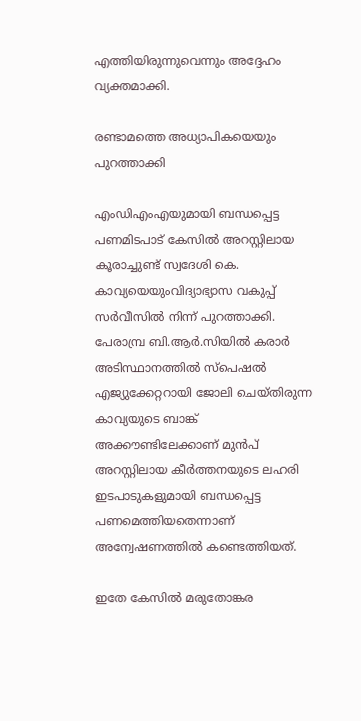എത്തിയിരുന്നുവെന്നും അദ്ദേഹം വ്യക്തമാക്കി.

രണ്ടാമത്തെ അധ്യാപികയെയും പുറത്താക്കി

എംഡിഎംഎയുമായി ബന്ധപ്പെട്ട പണമിടപാട് കേസിൽ അറസ്റ്റിലായ കൂരാച്ചുണ്ട് സ്വദേശി കെ. കാവ്യയെയുംവിദ്യാഭ്യാസ വകുപ്പ് സർവീസിൽ നിന്ന് പുറത്താക്കി. പേരാമ്പ്ര ബി.ആർ.സിയിൽ കരാർ അടിസ്ഥാനത്തിൽ സ്പെഷൽ എജ്യുക്കേറ്ററായി ജോലി ചെയ്തിരുന്ന കാവ്യയുടെ ബാങ്ക് അക്കൗണ്ടിലേക്കാണ് മുൻപ് അറസ്റ്റിലായ കീർത്തനയുടെ ലഹരി ഇടപാടുകളുമായി ബന്ധപ്പെട്ട പണമെത്തിയതെന്നാണ് അന്വേഷണത്തിൽ കണ്ടെത്തിയത്.

ഇതേ കേസിൽ മരുതോങ്കര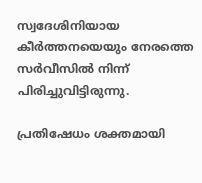സ്വദേശിനിയായ കീർത്തനയെയും നേരത്തെ സർവീസിൽ നിന്ന് പിരിച്ചുവിട്ടിരുന്നു.

പ്രതിഷേധം ശക്തമായി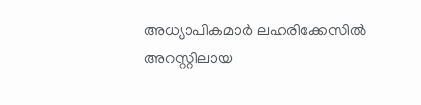അധ്യാപികമാർ ലഹരിക്കേസിൽ അറസ്റ്റിലായ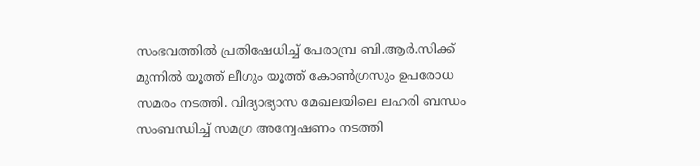സംഭവത്തിൽ പ്രതിഷേധിച്ച് പേരാമ്പ്ര ബി.ആർ.സിക്ക് മുന്നിൽ യൂത്ത് ലീഗും യൂത്ത് കോൺഗ്രസും ഉപരോധ സമരം നടത്തി. വിദ്യാഭ്യാസ മേഖലയിലെ ലഹരി ബന്ധം സംബന്ധിച്ച് സമഗ്ര അന്വേഷണം നടത്തി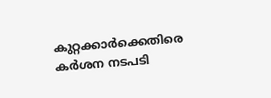കുറ്റക്കാർക്കെതിരെ കർശന നടപടി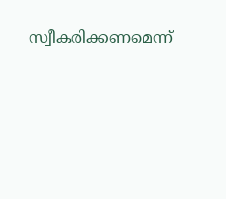സ്വീകരിക്കണമെന്ന്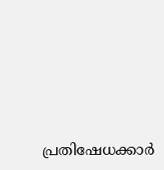പ്രതിഷേധക്കാർ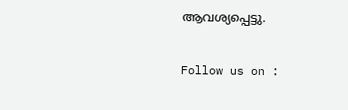ആവശ്യപ്പെട്ടു.

Follow us on :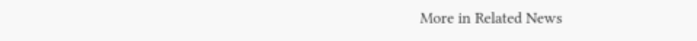More in Related News